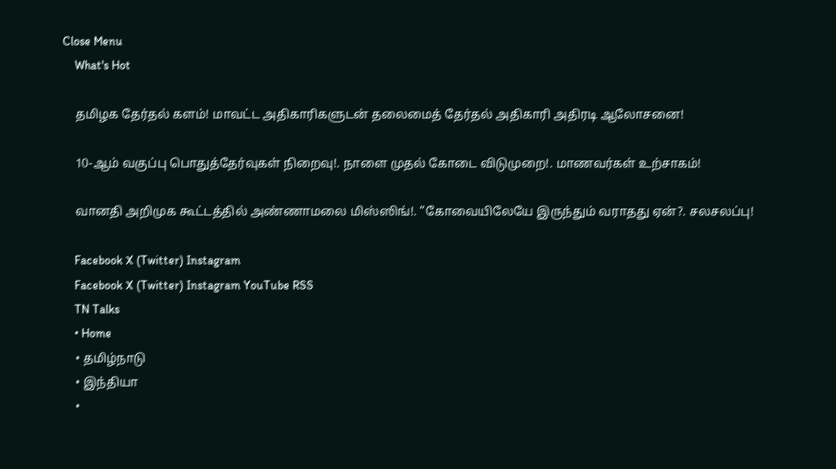Close Menu
    What's Hot

    தமிழக தேர்தல் களம்! மாவட்ட அதிகாரிகளுடன் தலைமைத் தேர்தல் அதிகாரி அதிரடி ஆலோசனை!

    10-ஆம் வகுப்பு பொதுத்தேர்வுகள் நிறைவு!. நாளை முதல் கோடை விடுமுறை!. மாணவர்கள் உற்சாகம்!

    வானதி அறிமுக கூட்டத்தில் அண்ணாமலை மிஸ்ஸிங்!. “கோவையிலேயே இருந்தும் வராதது ஏன்?. சலசலப்பு!

    Facebook X (Twitter) Instagram
    Facebook X (Twitter) Instagram YouTube RSS
    TN Talks
    • Home
    • தமிழ்நாடு
    • இந்தியா
    •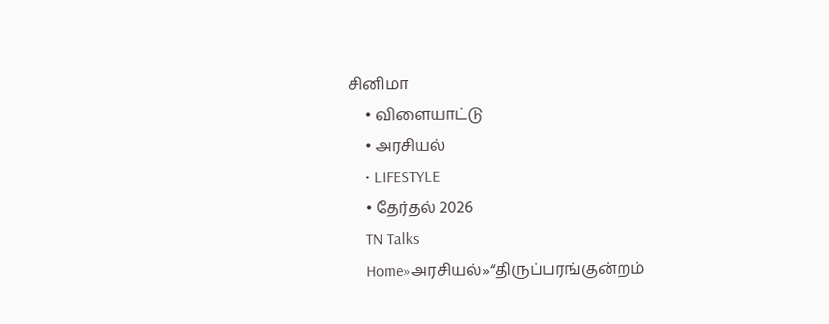சினிமா
    • விளையாட்டு
    • அரசியல்
    • LIFESTYLE
    • தேர்தல் 2026
    TN Talks
    Home»அரசியல்»“திருப்பரங்குன்றம்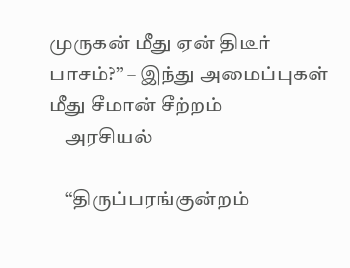முருகன் மீது ஏன் திடீர் பாசம்?” – இந்து அமைப்புகள் மீது சீமான் சீற்றம்
    அரசியல்

    “திருப்பரங்குன்றம்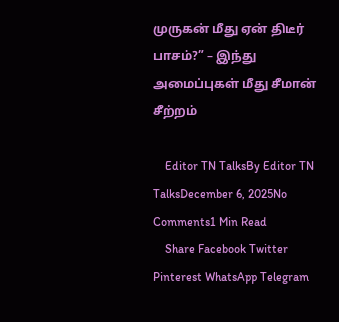முருகன் மீது ஏன் திடீர் பாசம்?” – இந்து அமைப்புகள் மீது சீமான் சீற்றம்

    Editor TN TalksBy Editor TN TalksDecember 6, 2025No Comments1 Min Read
    Share Facebook Twitter Pinterest WhatsApp Telegram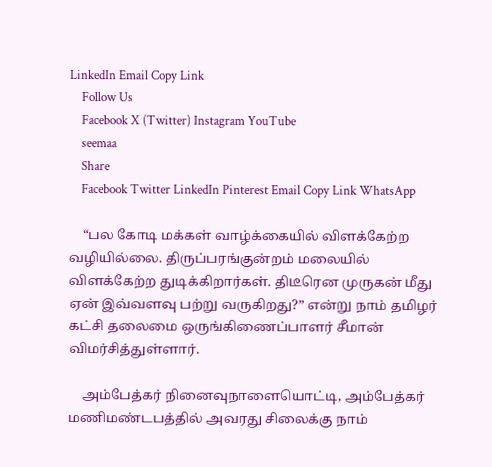LinkedIn Email Copy Link
    Follow Us
    Facebook X (Twitter) Instagram YouTube
    seemaa
    Share
    Facebook Twitter LinkedIn Pinterest Email Copy Link WhatsApp

    “பல கோடி மக்கள் வாழ்க்கையில் விளக்கேற்ற வழியில்லை. திருப்பரங்குன்றம் மலையில் விளக்கேற்ற துடிக்கிறார்கள். திடீரென முருகன் மீது ஏன் இவ்வளவு பற்று வருகிறது?” என்று நாம் தமிழர் கட்சி தலைமை ஒருங்கிணைப்பாளர் சீமான் விமர்சித்துள்ளார்.

    அம்பேத்கர் நினைவுநாளையொட்டி, அம்பேத்கர் மணிமண்டபத்தில் அவரது சிலைக்கு நாம்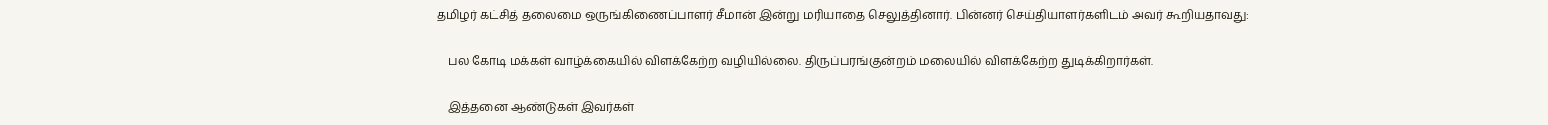தமிழர் கட்சித் தலைமை ஒருங்கிணைப்பாளர் சீமான் இன்று மரியாதை செலுத்தினார். பின்னர் செய்தியாளர்களிடம் அவர் கூறியதாவது:

    பல கோடி மக்கள் வாழ்க்கையில் விளக்கேற்ற வழியில்லை. திருப்பரங்குன்றம் மலையில் விளக்கேற்ற துடிக்கிறார்கள்.

    இத்தனை ஆண்டுகள் இவர்கள்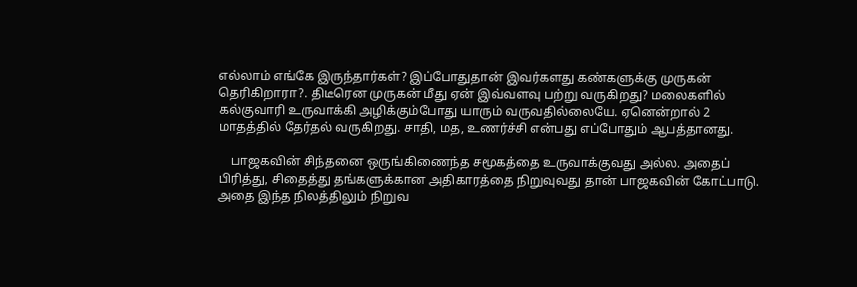எல்லாம் எங்கே இருந்தார்கள்? இப்போதுதான் இவர்களது கண்களுக்கு முருகன் தெரிகிறாரா?. திடீரென முருகன் மீது ஏன் இவ்வளவு பற்று வருகிறது? மலைகளில் கல்குவாரி உருவாக்கி அழிக்கும்போது யாரும் வருவதில்லையே. ஏனென்றால் 2 மாதத்தில் தேர்தல் வருகிறது. சாதி, மத, உணர்ச்சி என்பது எப்போதும் ஆபத்தானது.

    பாஜகவின் சிந்தனை ஒருங்கிணைந்த சமூகத்தை உருவாக்குவது அல்ல. அதைப் பிரித்து, சிதைத்து தங்களுக்கான அதிகாரத்தை நிறுவுவது தான் பாஜகவின் கோட்பாடு. அதை இந்த நிலத்திலும் நிறுவ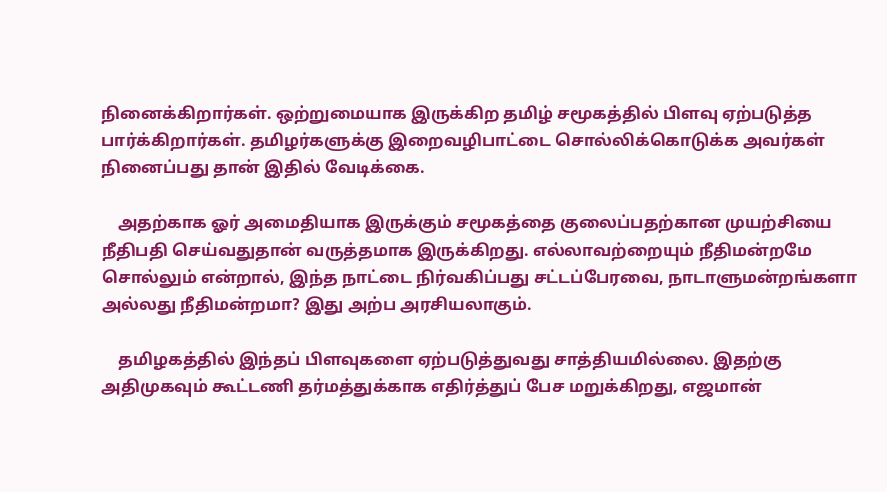நினைக்கிறார்கள். ஒற்றுமையாக இருக்கிற தமிழ் சமூகத்தில் பிளவு ஏற்படுத்த பார்க்கிறார்கள். தமிழர்களுக்கு இறைவழிபாட்டை சொல்லிக்கொடுக்க அவர்கள் நினைப்பது தான் இதில் வேடிக்கை.

    அதற்காக ஓர் அமைதியாக இருக்கும் சமூகத்தை குலைப்பதற்கான முயற்சியை நீதிபதி செய்வதுதான் வருத்தமாக இருக்கிறது. எல்லாவற்றையும் நீதிமன்றமே சொல்லும் என்றால், இந்த நாட்டை நிர்வகிப்பது சட்டப்பேரவை, நாடாளுமன்றங்களா அல்லது நீதிமன்றமா? இது அற்ப அரசியலாகும்.

    தமிழகத்தில் இந்தப் பிளவுகளை ஏற்படுத்துவது சாத்தியமில்லை. இதற்கு அதிமுகவும் கூட்டணி தர்மத்துக்காக எதிர்த்துப் பேச மறுக்கிறது, எஜமான்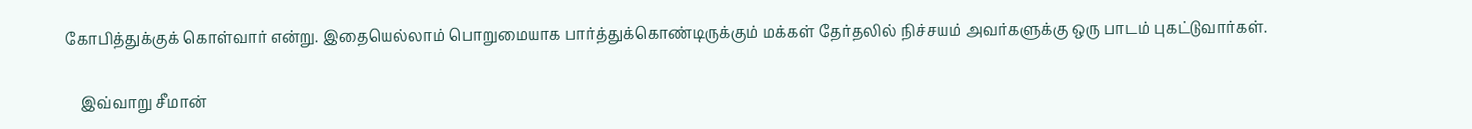கோபித்துக்குக் கொள்வார் என்று. இதையெல்லாம் பொறுமையாக பார்த்துக்கொண்டிருக்கும் மக்கள் தேர்தலில் நிச்சயம் அவர்களுக்கு ஒரு பாடம் புகட்டுவார்கள்.

    இவ்வாறு சீமான்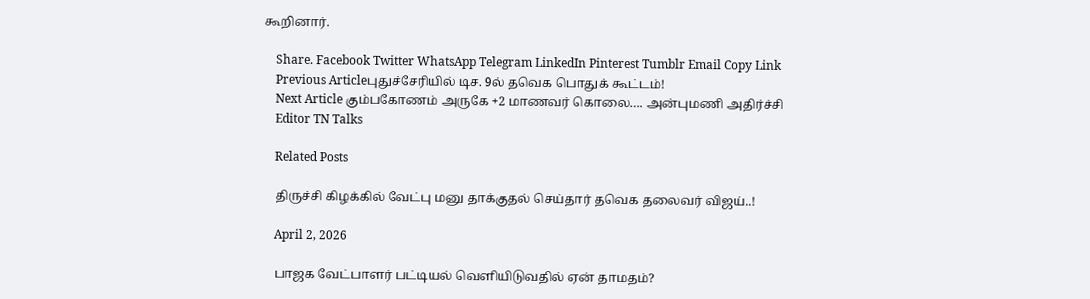கூறினார்.

    Share. Facebook Twitter WhatsApp Telegram LinkedIn Pinterest Tumblr Email Copy Link
    Previous Articleபுதுச்சேரியில் டிச. 9ல் தவெக பொதுக் கூட்டம்!
    Next Article கும்பகோணம் அருகே +2 மாணவர் கொலை…. அன்புமணி அதிர்ச்சி
    Editor TN Talks

    Related Posts

    திருச்சி கிழக்கில் வேட்பு மனு தாக்குதல் செய்தார் தவெக தலைவர் விஜய்..!

    April 2, 2026

    பாஜக வேட்பாளர் பட்டியல் வெளியிடுவதில் ஏன் தாமதம்?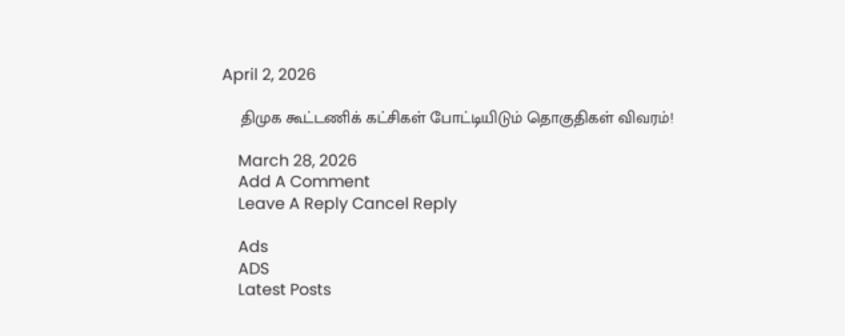April 2, 2026

    திமுக கூட்டணிக் கட்சிகள் போட்டியிடும் தொகுதிகள் விவரம்!

    March 28, 2026
    Add A Comment
    Leave A Reply Cancel Reply

    Ads
    ADS
    Latest Posts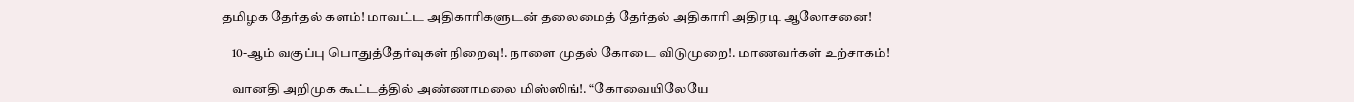தமிழக தேர்தல் களம்! மாவட்ட அதிகாரிகளுடன் தலைமைத் தேர்தல் அதிகாரி அதிரடி ஆலோசனை!

    10-ஆம் வகுப்பு பொதுத்தேர்வுகள் நிறைவு!. நாளை முதல் கோடை விடுமுறை!. மாணவர்கள் உற்சாகம்!

    வானதி அறிமுக கூட்டத்தில் அண்ணாமலை மிஸ்ஸிங்!. “கோவையிலேயே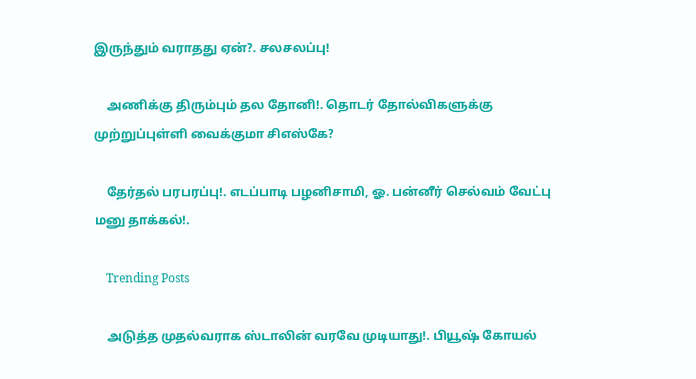இருந்தும் வராதது ஏன்?. சலசலப்பு!

    அணிக்கு திரும்பும் தல தோனி!. தொடர் தோல்விகளுக்கு முற்றுப்புள்ளி வைக்குமா சிஎஸ்கே?

    தேர்தல் பரபரப்பு!. எடப்பாடி பழனிசாமி, ஓ. பன்னீர் செல்வம் வேட்பு மனு தாக்கல்!.

    Trending Posts

    அடுத்த முதல்வராக ஸ்டாலின் வரவே முடியாது!. பியூஷ் கோயல்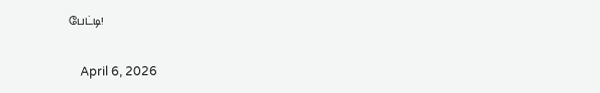பேட்டி!

    April 6, 2026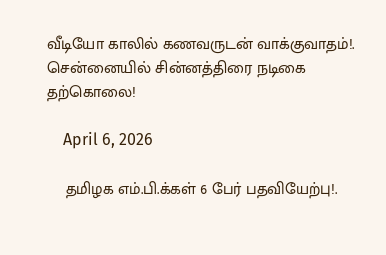வீடியோ காலில் கணவருடன் வாக்குவாதம்!. சென்னையில் சின்னத்திரை நடிகை தற்கொலை!

    April 6, 2026

    தமிழக எம்.பி.க்கள் 6 பேர் பதவியேற்பு!.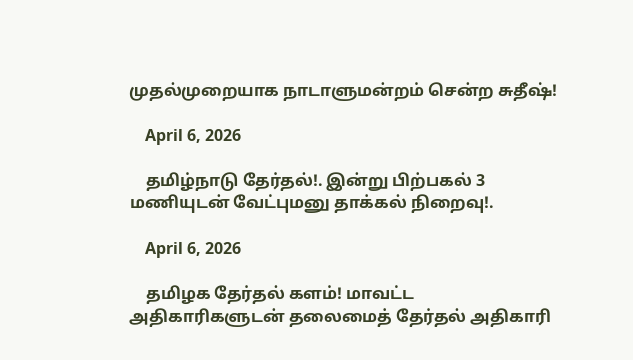முதல்முறையாக நாடாளுமன்றம் சென்ற சுதீஷ்!

    April 6, 2026

    தமிழ்நாடு தேர்தல்!. இன்று பிற்பகல் 3 மணியுடன் வேட்புமனு தாக்கல் நிறைவு!.

    April 6, 2026

    தமிழக தேர்தல் களம்! மாவட்ட அதிகாரிகளுடன் தலைமைத் தேர்தல் அதிகாரி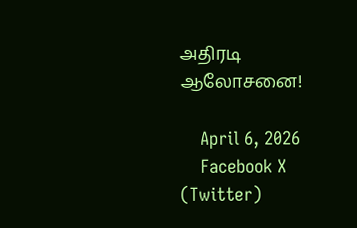அதிரடி ஆலோசனை!

    April 6, 2026
    Facebook X (Twitter)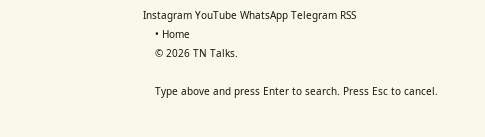Instagram YouTube WhatsApp Telegram RSS
    • Home
    © 2026 TN Talks.

    Type above and press Enter to search. Press Esc to cancel.